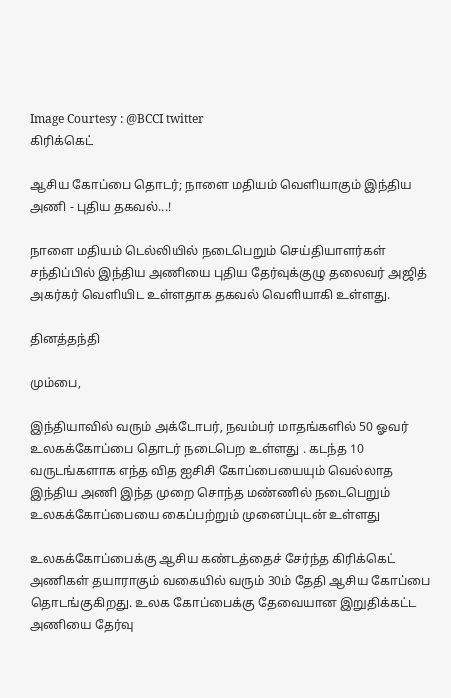Image Courtesy : @BCCI twitter
கிரிக்கெட்

ஆசிய கோப்பை தொடர்; நாளை மதியம் வெளியாகும் இந்திய அணி - புதிய தகவல்...!

நாளை மதியம் டெல்லியில் நடைபெறும் செய்தியாளர்கள் சந்திப்பில் இந்திய அணியை புதிய தேர்வுக்குழு தலைவர் அஜித் அகர்கர் வெளியிட உள்ளதாக தகவல் வெளியாகி உள்ளது.

தினத்தந்தி

மும்பை,

இந்தியாவில் வரும் அக்டோபர், நவம்பர் மாதங்களில் 50 ஓவர் உலகக்கோப்பை தொடர் நடைபெற உள்ளது . கடந்த 10 வருடங்களாக எந்த வித ஐசிசி கோப்பையையும் வெல்லாத இந்திய அணி இந்த முறை சொந்த மண்ணில் நடைபெறும் உலகக்கோப்பையை கைப்பற்றும் முனைப்புடன் உள்ளது

உலகக்கோப்பைக்கு ஆசிய கண்டத்தைச் சேர்ந்த கிரிக்கெட் அணிகள் தயாராகும் வகையில் வரும் 30ம் தேதி ஆசிய கோப்பை தொடங்குகிறது. உலக கோப்பைக்கு தேவையான இறுதிக்கட்ட அணியை தேர்வு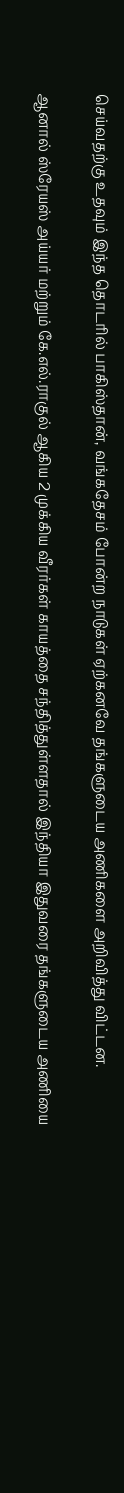செய்வதற்கு உதவும் இந்த தொடரில் பாகிஸ்தான், வங்கதேசம் போன்ற நாடுகள் ஏற்கனவே தங்களுடைய அணிகளை அறிவித்து விட்டன.

ஆனால் ஸ்ரேயஸ் அய்யர் மற்றும் கே.எல்.ராகுல் ஆகிய 2 முக்கிய வீரர்கள் காயத்தை சந்தித்துள்ளதால் இந்தியா இதுவரை தங்களுடைய அணியை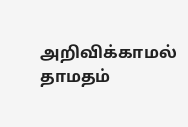அறிவிக்காமல் தாமதம்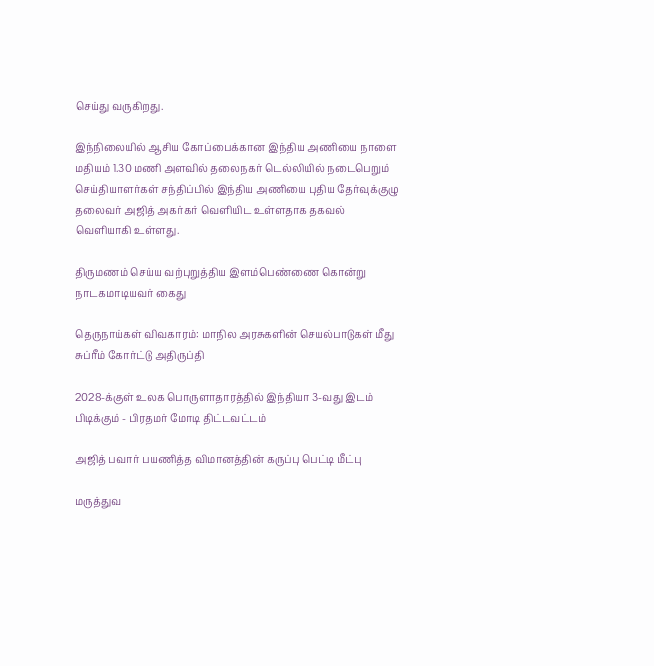செய்து வருகிறது.

இந்நிலையில் ஆசிய கோப்பைக்கான இந்திய அணியை நாளை மதியம் 1.30 மணி அளவில் தலைநகர் டெல்லியில் நடைபெறும் செய்தியாளர்கள் சந்திப்பில் இந்திய அணியை புதிய தேர்வுக்குழு தலைவர் அஜித் அகர்கர் வெளியிட உள்ளதாக தகவல் வெளியாகி உள்ளது.

திருமணம் செய்ய வற்புறுத்திய இளம்பெண்ணை கொன்று நாடகமாடியவர் கைது

தெருநாய்கள் விவகாரம்: மாநில அரசுகளின் செயல்பாடுகள் மீது சுப்ரீம் கோர்ட்டு அதிருப்தி

2028-க்குள் உலக பொருளாதாரத்தில் இந்தியா 3-வது இடம் பிடிக்கும் - பிரதமர் மோடி திட்டவட்டம்

அஜித் பவார் பயணித்த விமானத்தின் கருப்பு பெட்டி மீட்பு

மருத்துவ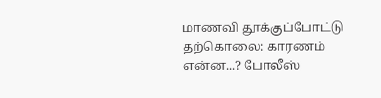மாணவி தூக்குப்போட்டு தற்கொலை: காரணம் என்ன...? போலீஸ்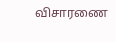விசாரணை